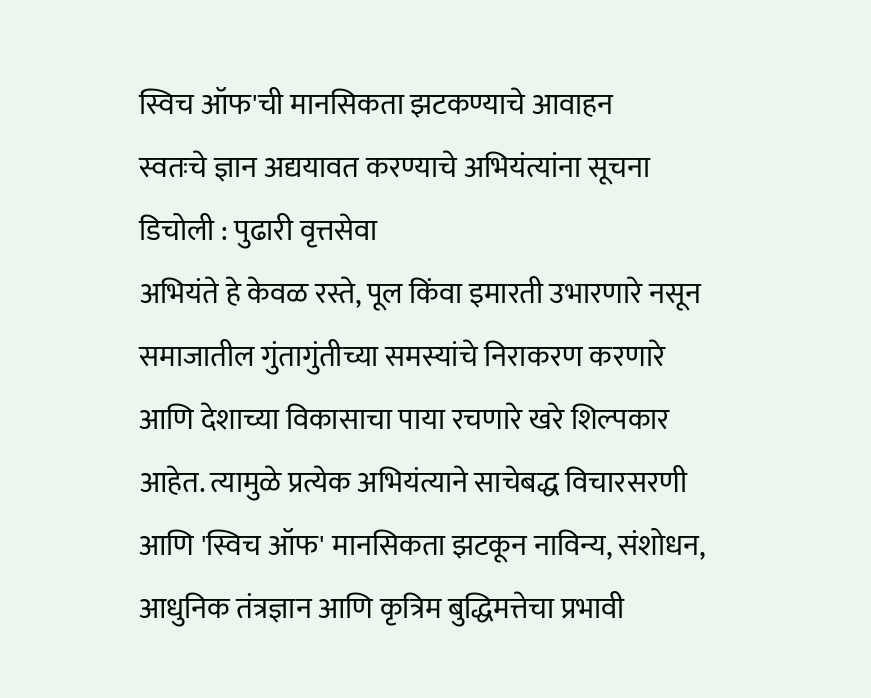स्विच ऑफ'ची मानसिकता झटकण्याचे आवाहन
स्वतःचे ज्ञान अद्ययावत करण्याचे अभियंत्यांना सूचना
डिचोली : पुढारी वृत्तसेवा
अभियंते हे केवळ रस्ते, पूल किंवा इमारती उभारणारे नसून समाजातील गुंतागुंतीच्या समस्यांचे निराकरण करणारे आणि देशाच्या विकासाचा पाया रचणारे खरे शिल्पकार आहेत. त्यामुळे प्रत्येक अभियंत्याने साचेबद्ध विचारसरणी आणि 'स्विच ऑफ' मानसिकता झटकून नाविन्य, संशोधन, आधुनिक तंत्रज्ञान आणि कृत्रिम बुद्धिमत्तेचा प्रभावी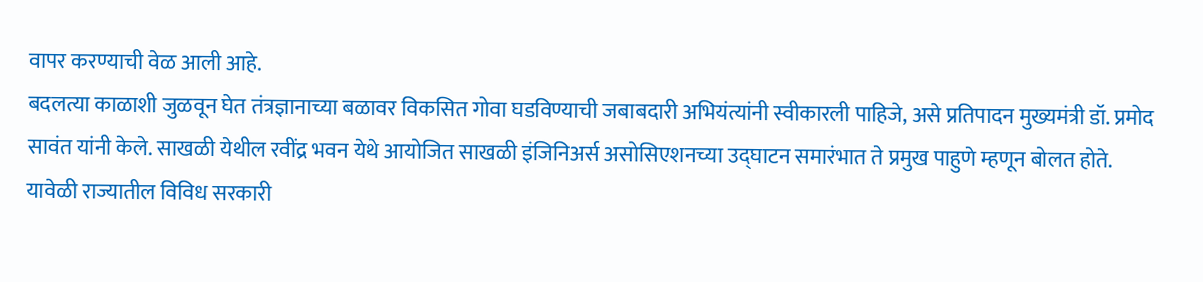वापर करण्याची वेळ आली आहे.
बदलत्या काळाशी जुळवून घेत तंत्रज्ञानाच्या बळावर विकसित गोवा घडविण्याची जबाबदारी अभियंत्यांनी स्वीकारली पाहिजे, असे प्रतिपादन मुख्यमंत्री डॉ. प्रमोद सावंत यांनी केले. साखळी येथील रवींद्र भवन येथे आयोजित साखळी इंजिनिअर्स असोसिएशनच्या उद्घाटन समारंभात ते प्रमुख पाहुणे म्हणून बोलत होते.
यावेळी राज्यातील विविध सरकारी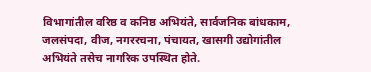विभागांतील वरिष्ठ व कनिष्ठ अभियंते, सार्वजनिक बांधकाम, जलसंपदा, वीज, नगररचना, पंचायत, खासगी उद्योगांतील अभियंते तसेच नागरिक उपस्थित होते.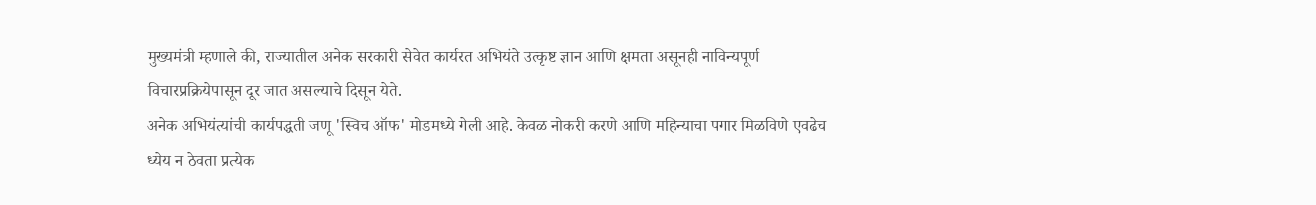मुख्यमंत्री म्हणाले की, राज्यातील अनेक सरकारी सेवेत कार्यरत अभियंते उत्कृष्ट ज्ञान आणि क्षमता असूनही नाविन्यपूर्ण विचारप्रक्रियेपासून दूर जात असल्याचे दिसून येते.
अनेक अभियंत्यांची कार्यपद्धती जणू 'स्विच ऑफ' मोडमध्ये गेली आहे. केवळ नोकरी करणे आणि महिन्याचा पगार मिळविणे एवढेच ध्येय न ठेवता प्रत्येक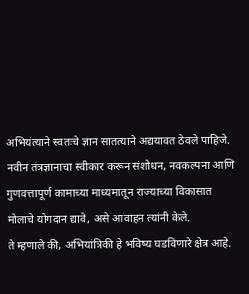अभियंत्याने स्वतःचे ज्ञान सातत्याने अद्ययावत ठेवले पाहिजे. नवीन तंत्रज्ञानाचा स्वीकार करून संशोधन, नवकल्पना आणि गुणवत्तापूर्ण कामाच्या माध्यमातून राज्याच्या विकासात मोलाचे योगदान द्यावे, असे आवाहन त्यांनी केले.
ते म्हणाले की, अभियांत्रिकी हे भविष्य घडविणारे क्षेत्र आहे.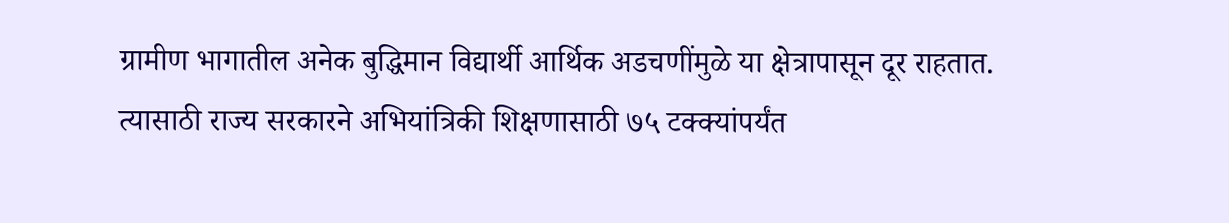ग्रामीण भागातील अनेक बुद्धिमान विद्यार्थी आर्थिक अडचणींमुळे या क्षेत्रापासून दूर राहतात. त्यासाठी राज्य सरकारने अभियांत्रिकी शिक्षणासाठी ७५ टक्क्यांपर्यंत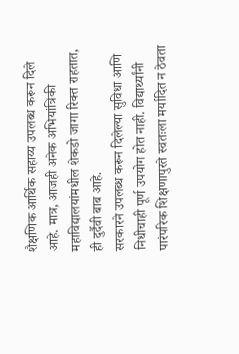शैक्षणिक आर्थिक सहाय्य उपलब्ध करून दिले आहे. मात्र, आजही अनेक अभियांत्रिकी महाविद्यालयांमधील शेकडो जागा रिक्त राहतात, ही दुर्दैवी बाब आहे.
सरकारने उपलब्ध करून दिलेल्या सुविधा आणि निधीचाही पूर्ण उपयोग होत नाही. विद्यार्थ्यांनी पारंपरिक शिक्षणापुरते स्वतःला मर्यादित न ठेवता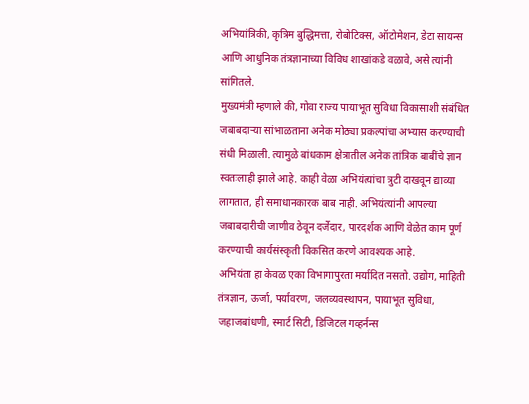अभियांत्रिकी, कृत्रिम बुद्धिमत्ता, रोबोटिक्स, ऑटोमेशन, डेटा सायन्स आणि आधुनिक तंत्रज्ञानाच्या विविध शाखांकडे वळावे, असे त्यांनी सांगितले.
मुख्यमंत्री म्हणाले की, गोवा राज्य पायाभूत सुविधा विकासाशी संबंधित जबाबदाऱ्या सांभाळताना अनेक मोठ्या प्रकल्पांचा अभ्यास करण्याची संधी मिळाली. त्यामुळे बांधकाम क्षेत्रातील अनेक तांत्रिक बाबींचे ज्ञान स्वतःलाही झाले आहे. काही वेळा अभियंत्यांचा त्रुटी दाखवून द्याव्या लागतात, ही समाधानकारक बाब नाही. अभियंत्यांनी आपल्या जबाबदारीची जाणीव ठेवून दर्जेदार, पारदर्शक आणि वेळेत काम पूर्ण करण्याची कार्यसंस्कृती विकसित करणे आवश्यक आहे.
अभियंता हा केवळ एका विभागापुरता मर्यादित नसतो. उद्योग, माहिती तंत्रज्ञान, ऊर्जा, पर्यावरण, जलव्यवस्थापन, पायाभूत सुविधा, जहाजबांधणी, स्मार्ट सिटी, डिजिटल गव्हर्नन्स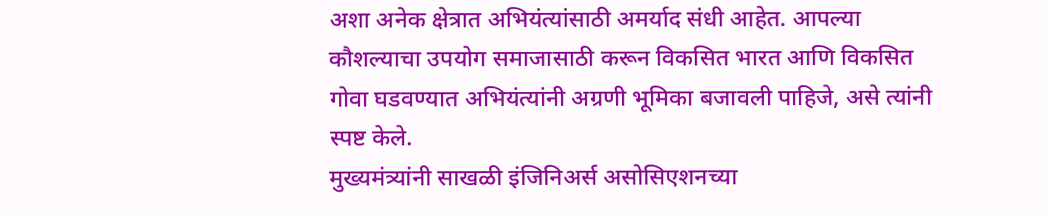अशा अनेक क्षेत्रात अभियंत्यांसाठी अमर्याद संधी आहेत. आपल्या कौशल्याचा उपयोग समाजासाठी करून विकसित भारत आणि विकसित गोवा घडवण्यात अभियंत्यांनी अग्रणी भूमिका बजावली पाहिजे, असे त्यांनी स्पष्ट केले.
मुख्यमंत्र्यांनी साखळी इंजिनिअर्स असोसिएशनच्या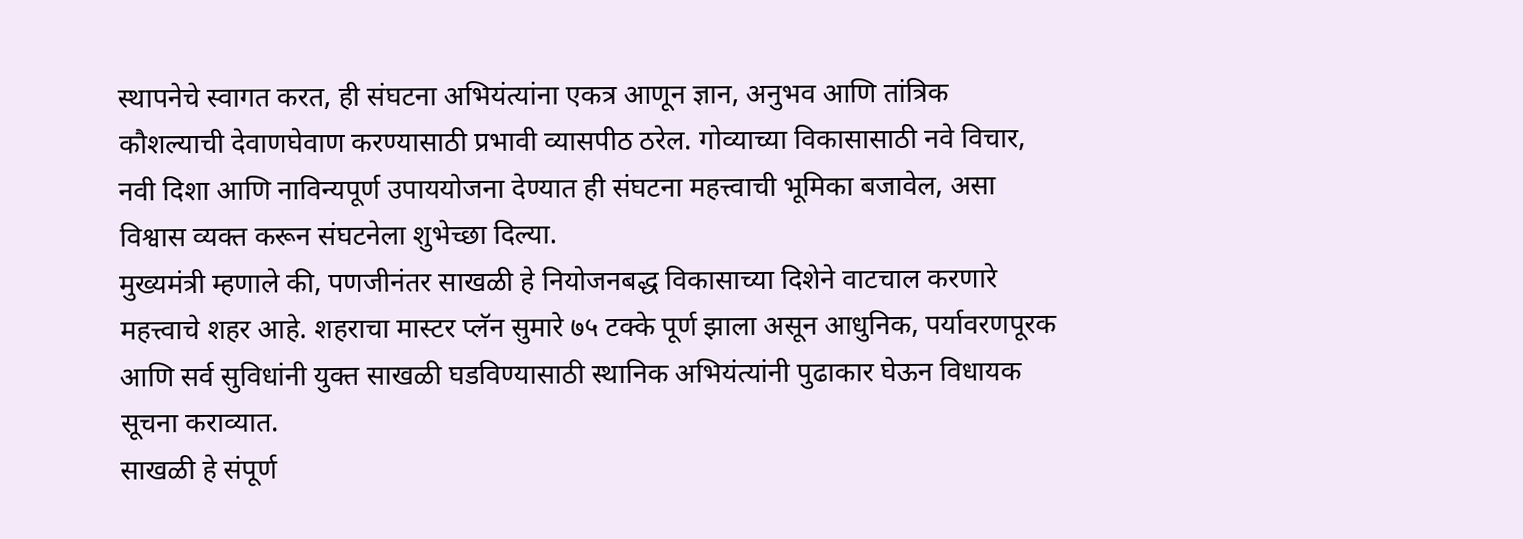स्थापनेचे स्वागत करत, ही संघटना अभियंत्यांना एकत्र आणून ज्ञान, अनुभव आणि तांत्रिक कौशल्याची देवाणघेवाण करण्यासाठी प्रभावी व्यासपीठ ठरेल. गोव्याच्या विकासासाठी नवे विचार, नवी दिशा आणि नाविन्यपूर्ण उपाययोजना देण्यात ही संघटना महत्त्वाची भूमिका बजावेल, असा विश्वास व्यक्त करून संघटनेला शुभेच्छा दिल्या.
मुख्यमंत्री म्हणाले की, पणजीनंतर साखळी हे नियोजनबद्ध विकासाच्या दिशेने वाटचाल करणारे महत्त्वाचे शहर आहे. शहराचा मास्टर प्लॅन सुमारे ७५ टक्के पूर्ण झाला असून आधुनिक, पर्यावरणपूरक आणि सर्व सुविधांनी युक्त साखळी घडविण्यासाठी स्थानिक अभियंत्यांनी पुढाकार घेऊन विधायक सूचना कराव्यात.
साखळी हे संपूर्ण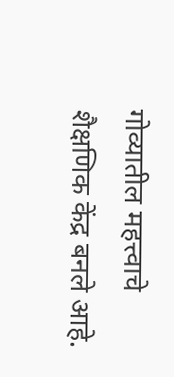गोव्यातील महत्त्वाचे शैक्षणिक केंद्र बनले आहे.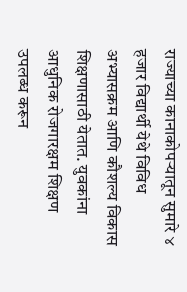राज्याच्या कानाकोपऱ्यातून सुमारे ४ हजार विद्यार्थी येथे विविध अभ्यासक्रम आणि कौशल्य विकास शिक्षणासाठी येतात. युवकांना आधुनिक रोजगारक्षम शिक्षण उपलब्ध करून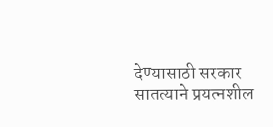देण्यासाठी सरकार सातत्याने प्रयत्नशील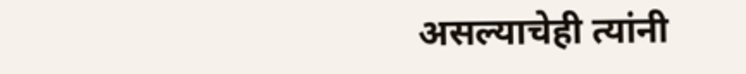असल्याचेही त्यांनी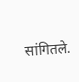सांगितले.